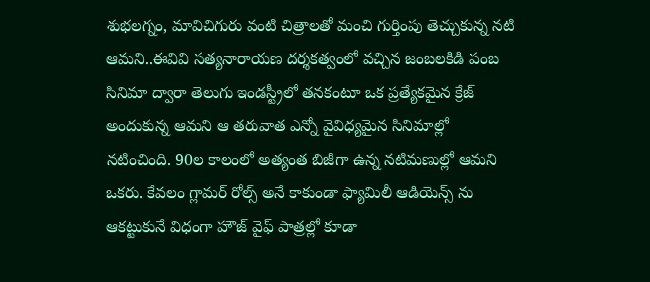శుభలగ్నం, మావిచిగురు వంటి చిత్రాలతో మంచి గుర్తింపు తెచ్చుకున్న నటి ఆమని..ఈవివి సత్యనారాయణ దర్శకత్వంలో వచ్చిన జంబలకిడి పంబ సినిమా ద్వారా తెలుగు ఇండస్ట్రీలో తనకంటూ ఒక ప్రత్యేకమైన క్రేజ్ అందుకున్న ఆమని ఆ తరువాత ఎన్నో వైవిధ్యమైన సినిమాల్లో నటించింది. 90ల కాలంలో అత్యంత బిజీగా ఉన్న నటిమణుల్లో ఆమని ఒకరు. కేవలం గ్లామర్ రోల్స్ అనే కాకుండా ఫ్యామిలీ ఆడియెన్స్ ను ఆకట్టుకునే విధంగా హౌజ్ వైఫ్ పాత్రల్లో కూడా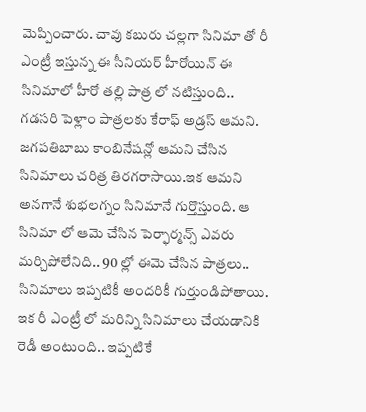మెప్పించారు. చావు కబురు చల్లగా సినిమా తో రీ ఎంట్రీ ఇస్తున్న ఈ సీనియర్ హీరోయిన్ ఈ సినిమాలో హీరో తల్లి పాత్ర లో నటిస్తుంది..
గడసరి పెళ్లాం పాత్రలకు కేరాఫ్ అడ్రస్ ఆమని. జగపతిబాబు కాంబినేషన్లో ఆమని చేసిన సినిమాలు చరిత్ర తిరగరాసాయి.ఇక ఆమని అనగానే శుభలగ్నం సినిమానే గుర్తొస్తుంది. ఆ సినిమా లో ఆమె చేసిన పెర్ఫార్మన్స్ ఎవరు మర్చిపోలేనిది.. 90 ల్లో ఈమె చేసిన పాత్రలు.. సినిమాలు ఇప్పటికీ అందరికీ గుర్తుండిపోతాయి. ఇక రీ ఎంట్రీ లో మరిన్ని సినిమాలు చేయడానికి రెడీ అంటుంది.. ఇప్పటికే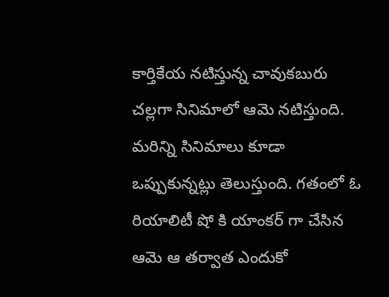కార్తికేయ నటిస్తున్న చావుకబురు చల్లగా సినిమాలో ఆమె నటిస్తుంది. మరిన్ని సినిమాలు కూడా ఒప్పుకున్నట్లు తెలుస్తుంది. గతంలో ఓ రియాలిటీ షో కి యాంకర్ గా చేసిన ఆమె ఆ తర్వాత ఎందుకో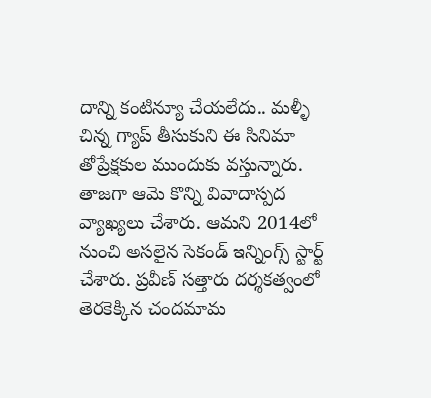దాన్ని కంటిన్యూ చేయలేదు.. మళ్ళీ చిన్న గ్యాప్ తీసుకుని ఈ సినిమా తోప్రేక్షకుల ముందుకు వస్తున్నారు.
తాజగా ఆమె కొన్ని వివాదాస్పద వ్యాఖ్యలు చేశారు. ఆమని 2014లో నుంచి అసలైన సెకండ్ ఇన్నింగ్స్ స్టార్ట్ చేశారు. ప్రవీణ్ సత్తారు దర్శకత్వంలో తెరకెక్కిన చందమామ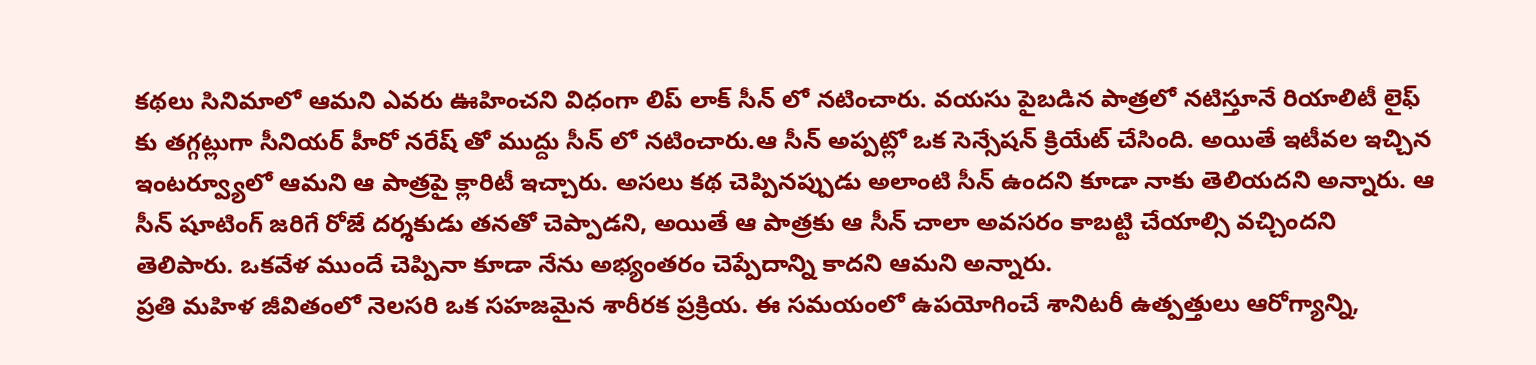కథలు సినిమాలో ఆమని ఎవరు ఊహించని విధంగా లిప్ లాక్ సీన్ లో నటించారు. వయసు పైబడిన పాత్రలో నటిస్తూనే రియాలిటీ లైఫ్ కు తగ్గట్లుగా సీనియర్ హీరో నరేష్ తో ముద్దు సీన్ లో నటించారు.ఆ సీన్ అప్పట్లో ఒక సెన్సేషన్ క్రియేట్ చేసింది. అయితే ఇటీవల ఇచ్చిన ఇంటర్వ్యూలో ఆమని ఆ పాత్రపై క్లారిటీ ఇచ్చారు. అసలు కథ చెప్పినప్పుడు అలాంటి సీన్ ఉందని కూడా నాకు తెలియదని అన్నారు. ఆ సీన్ షూటింగ్ జరిగే రోజే దర్శకుడు తనతో చెప్పాడని, అయితే ఆ పాత్రకు ఆ సీన్ చాలా అవసరం కాబట్టి చేయాల్సి వచ్చిందని తెలిపారు. ఒకవేళ ముందే చెప్పినా కూడా నేను అభ్యంతరం చెప్పేదాన్ని కాదని ఆమని అన్నారు.
ప్రతి మహిళ జీవితంలో నెలసరి ఒక సహజమైన శారీరక ప్రక్రియ. ఈ సమయంలో ఉపయోగించే శానిటరీ ఉత్పత్తులు ఆరోగ్యాన్ని,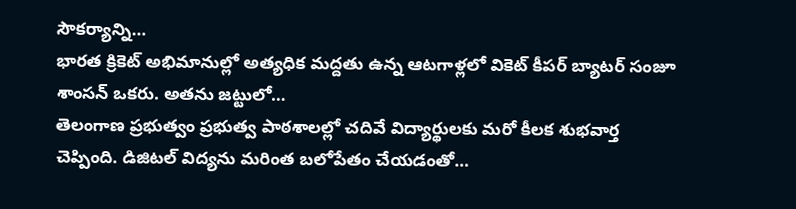సౌకర్యాన్ని…
భారత క్రికెట్ అభిమానుల్లో అత్యధిక మద్దతు ఉన్న ఆటగాళ్లలో వికెట్ కీపర్ బ్యాటర్ సంజూ శాంసన్ ఒకరు. అతను జట్టులో…
తెలంగాణ ప్రభుత్వం ప్రభుత్వ పాఠశాలల్లో చదివే విద్యార్థులకు మరో కీలక శుభవార్త చెప్పింది. డిజిటల్ విద్యను మరింత బలోపేతం చేయడంతో…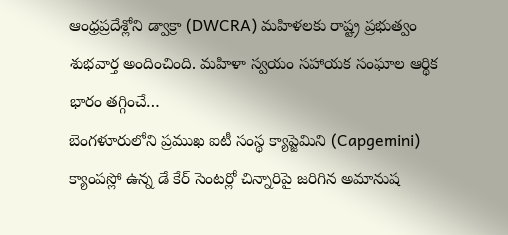ఆంధ్రప్రదేశ్లోని డ్వాక్రా (DWCRA) మహిళలకు రాష్ట్ర ప్రభుత్వం శుభవార్త అందించింది. మహిళా స్వయం సహాయక సంఘాల ఆర్థిక భారం తగ్గించే…
బెంగళూరులోని ప్రముఖ ఐటీ సంస్థ క్యాప్జెమిని (Capgemini) క్యాంపస్లో ఉన్న డే కేర్ సెంటర్లో చిన్నారిపై జరిగిన అమానుష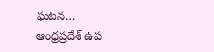ఘటన…
ఆంధ్రప్రదేశ్ ఉప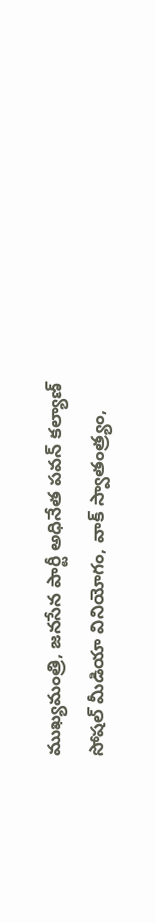ముఖ్యమంత్రి, జనసేన పార్టీ అధినేత పవన్ కల్యాణ్ సోషల్ మీడియా వినియోగం, వాక్ స్వాతంత్ర్యం,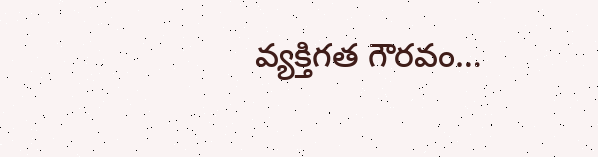వ్యక్తిగత గౌరవం…